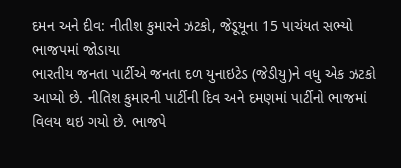દમન અને દીવ: નીતીશ કુમારને ઝટકો, જેડૂયૂના 15 પાચંયત સભ્યો ભાજપમાં જોડાયા
ભારતીય જનતા પાર્ટીએ જનતા દળ યુનાઇટેડ (જેડીયુ)ને વધુ એક ઝટકો આપ્યો છે. નીતિશ કુમારની પાર્ટીની દિવ અને દમણમાં પાર્ટીનો ભાજમાં વિલય થઇ ગયો છે. ભાજપે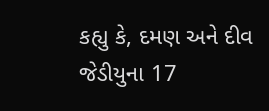કહ્યુ કે, દમણ અને દીવ જેડીયુના 17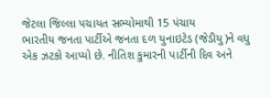જેટલા જિલ્લા પચાયત સભ્યોમાથી 15 પંચાય
ભારતીય જનતા પાર્ટીએ જનતા દળ યુનાઇટેડ (જેડીયુ)ને વધુ એક ઝટકો આપ્યો છે. નીતિશ કુમારની પાર્ટીની દિવ અને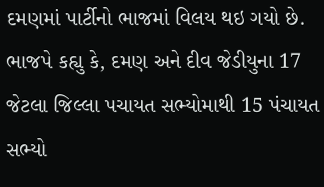દમણમાં પાર્ટીનો ભાજમાં વિલય થઇ ગયો છે. ભાજપે કહ્યુ કે, દમણ અને દીવ જેડીયુના 17 જેટલા જિલ્લા પચાયત સભ્યોમાથી 15 પંચાયત સભ્યો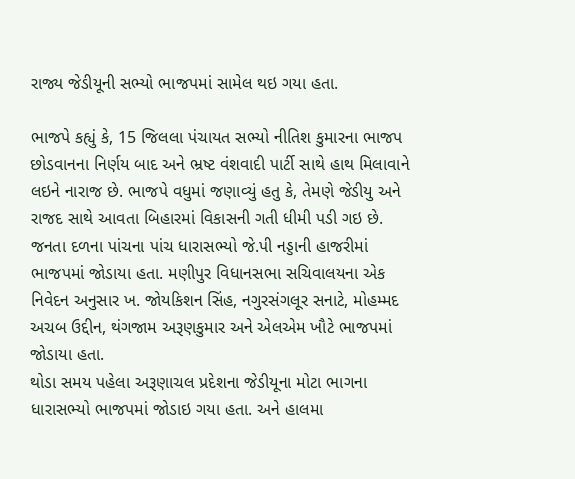રાજ્ય જેડીયૂની સભ્યો ભાજપમાં સામેલ થઇ ગયા હતા.

ભાજપે કહ્યું કે, 15 જિલલા પંચાયત સભ્યો નીતિશ કુમારના ભાજપ છોડવાનના નિર્ણય બાદ અને ભ્રષ્ટ વંશવાદી પાર્ટી સાથે હાથ મિલાવાને લઇને નારાજ છે. ભાજપે વધુમાં જણાવ્યું હતુ કે, તેમણે જેડીયુ અને રાજદ સાથે આવતા બિહારમાં વિકાસની ગતી ધીમી પડી ગઇ છે.
જનતા દળના પાંચના પાંચ ધારાસભ્યો જે.પી નડ્ડાની હાજરીમાં ભાજપમાં જોડાયા હતા. મણીપુર વિધાનસભા સચિવાલયના એક નિવેદન અનુસાર ખ. જોયકિશન સિંહ, નગુરસંગલૂર સનાટે, મોહમ્મદ અચબ ઉદ્દીન, થંગજામ અરૂણકુમાર અને એલએમ ખૌટે ભાજપમાં જોડાયા હતા.
થોડા સમય પહેલા અરૂણાચલ પ્રદેશના જેડીયૂના મોટા ભાગના ધારાસભ્યો ભાજપમાં જોડાઇ ગયા હતા. અને હાલમા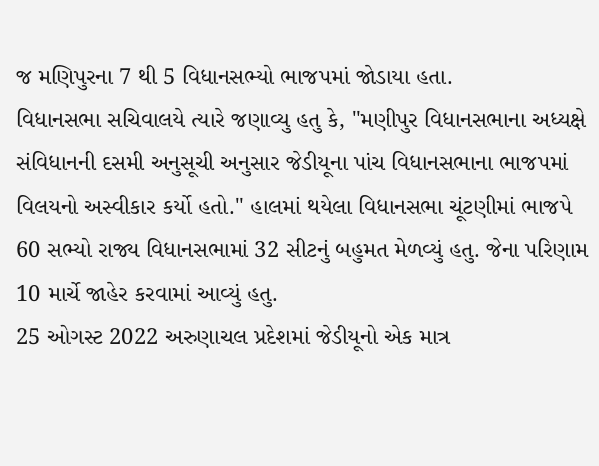જ મણિપુરના 7 થી 5 વિધાનસભ્યો ભાજપમાં જોડાયા હતા.
વિધાનસભા સચિવાલયે ત્યારે જણાવ્યુ હતુ કે, "મણીપુર વિધાનસભાના અધ્યક્ષે સંવિધાનની દસમી અનુસૂચી અનુસાર જેડીયૂના પાંચ વિધાનસભાના ભાજપમાં વિલયનો અસ્વીકાર કર્યો હતો." હાલમાં થયેલા વિધાનસભા ચૂંટણીમાં ભાજપે 60 સભ્યો રાજ્ય વિધાનસભામાં 32 સીટનું બહુમત મેળવ્યું હતુ. જેના પરિણામ 10 માર્ચે જાહેર કરવામાં આવ્યું હતુ.
25 ઓગસ્ટ 2022 અરુણાચલ પ્રદેશમાં જેડીયૂનો એક માત્ર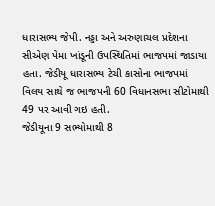ધારાસભ્ય જેપી. નડ્ડા અને અરુણાચલ પ્રદેશના સીએણ પેમા ખાંડૂની ઉપસ્થિતિમાં ભાજપમાં જાડાયા હતા. જેડીયૂ ધારાસભ્ય ટેચી કાસોના ભાજપમાં વિલય સાથે જ ભાજપની 60 વિધાનસભા સીટોમાથી 49 પર આવી ગઇ હતી.
જેડીયૂના 9 સભ્યોમાથી 8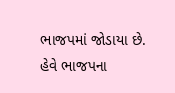ભાજપમાં જોડાયા છે. હેવે ભાજપના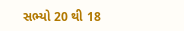સભ્યો 20 થી 18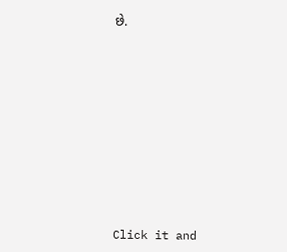છે.












Click it and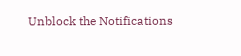Unblock the Notifications